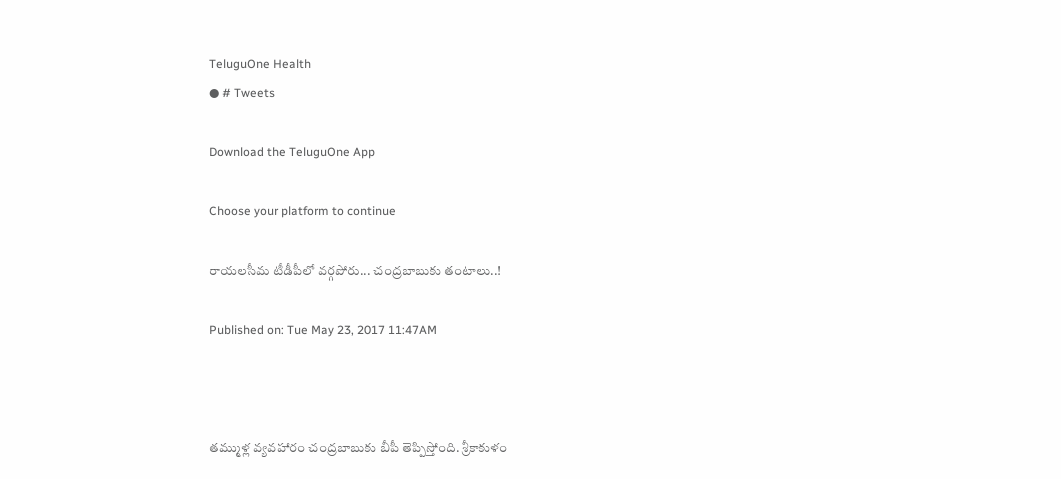TeluguOne Health
● # Tweets

Download the TeluguOne App

Choose your platform to continue

రాయలసీమ టీడీపీలో వర్గపోరు... చంద్రబాబుకు తంటాలు..!

Published on: Tue May 23, 2017 11:47AM



తమ్ముళ్ల వ్యవహారం చంద్రబాబుకు బీపీ తెప్పిస్తోంది. శ్రీకాకుళం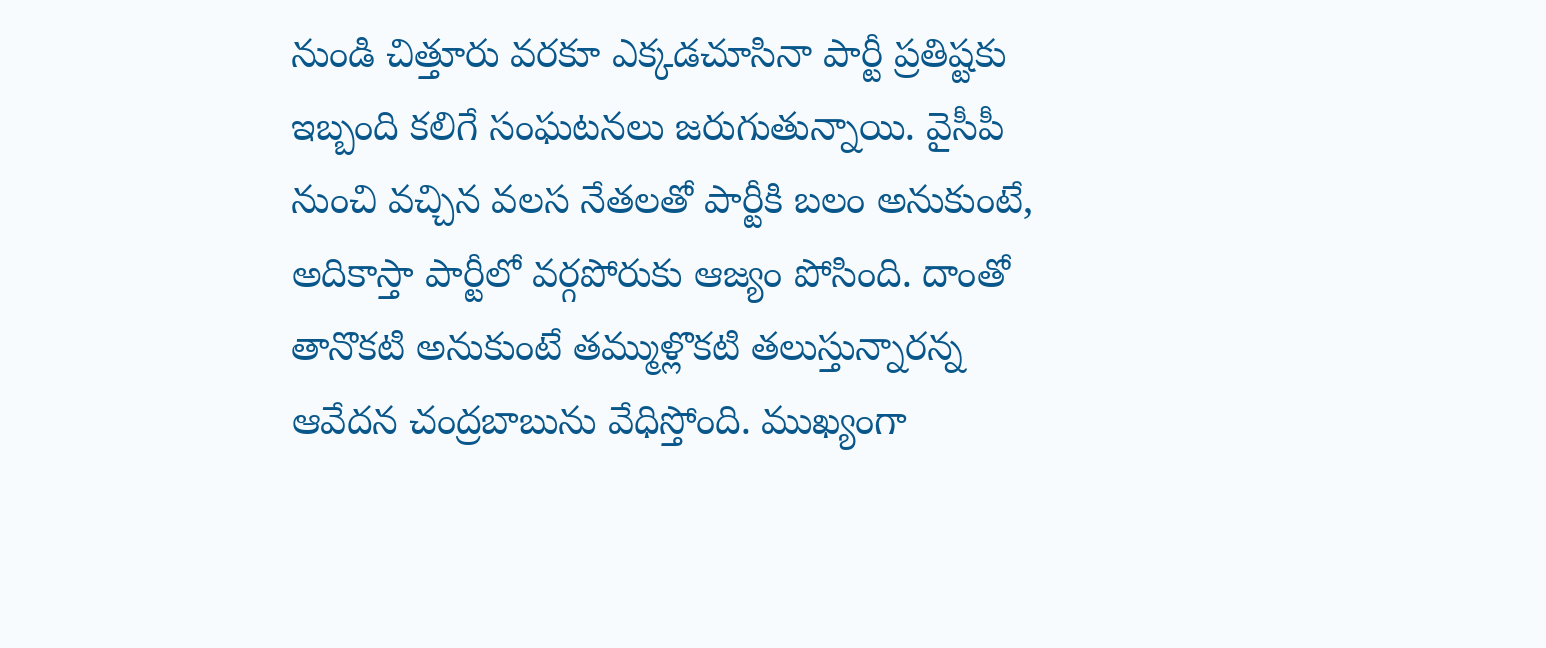నుండి చిత్తూరు వరకూ ఎక్కడచూసినా పార్టీ ప్రతిష్టకు ఇబ్బంది కలిగే సంఘటనలు జరుగుతున్నాయి. వైసీపీ నుంచి వచ్చిన వలస నేతలతో పార్టీకి బలం అనుకుంటే, అదికాస్తా పార్టీలో వర్గపోరుకు ఆజ్యం పోసింది. దాంతో తానొకటి అనుకుంటే తమ్ముళ్లొకటి తలుస్తున్నారన్న ఆవేదన చంద్రబాబును వేధిస్తోంది. ముఖ్యంగా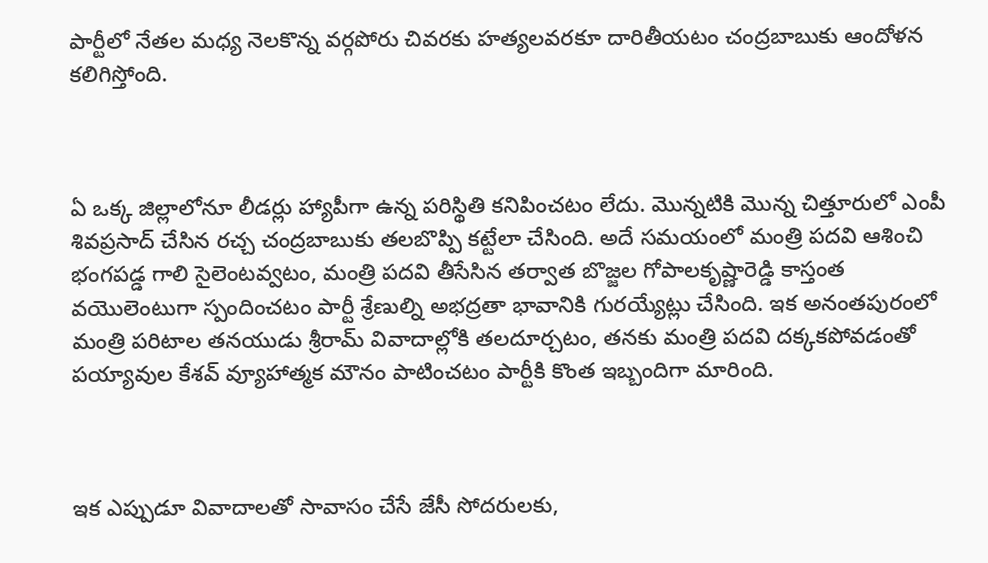పార్టీలో నేతల మధ్య నెలకొన్న వర్గపోరు చివరకు హత్యలవరకూ దారితీయటం చంద్రబాబుకు ఆందోళన కలిగిస్తోంది.



ఏ ఒక్క జిల్లాలోనూ లీడర్లు హ్యాపీగా ఉన్న పరిస్థితి కనిపించటం లేదు. మొన్నటికి మొన్న చిత్తూరులో ఎంపీ శివప్రసాద్ చేసిన రచ్చ చంద్రబాబుకు తలబొప్పి కట్టేలా చేసింది. అదే సమయంలో మంత్రి పదవి ఆశించి భంగపడ్డ గాలి సైలెంటవ్వటం, మంత్రి పదవి తీసేసిన తర్వాత బొజ్జల గోపాలకృష్ణారెడ్డి కాస్తంత వయొలెంటుగా స్పందించటం పార్టీ శ్రేణుల్ని అభద్రతా భావానికి గురయ్యేట్లు చేసింది. ఇక అనంతపురంలో మంత్రి పరిటాల తనయుడు శ్రీరామ్ వివాదాల్లోకి తలదూర్చటం, తనకు మంత్రి పదవి దక్కకపోవడంతో పయ్యావుల కేశవ్ వ్యూహాత్మక మౌనం పాటించటం పార్టీకి కొంత ఇబ్బందిగా మారింది.



ఇక ఎప్పుడూ వివాదాలతో సావాసం చేసే జేసీ సోదరులకు,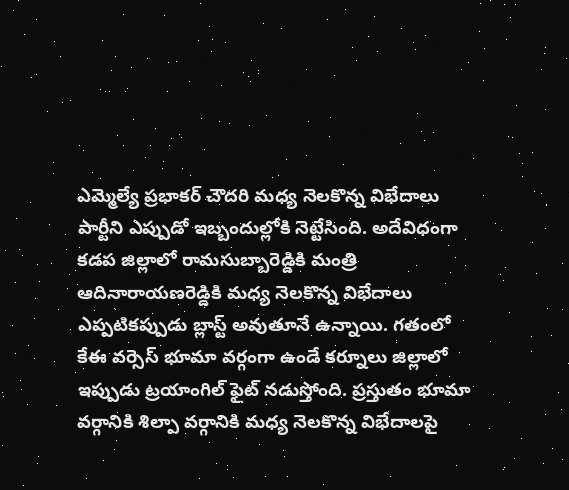ఎమ్మెల్యే ప్రభాకర్ చౌదరి మధ్య నెలకొన్న విభేదాలు పార్టీని ఎప్పుడో ఇబ్బందుల్లోకి నెట్టేసింది. అదేవిధంగా కడప జిల్లాలో రామసుబ్బారెడ్డికి మంత్రి ఆదినారాయణరెడ్డికి మధ్య నెలకొన్న విభేదాలు ఎప్పటికప్పుడు బ్లాస్ట్‌ అవుతూనే ఉన్నాయి. గతంలో కేఈ వర్సెస్ భూమా వర్గంగా ఉండే కర్నూలు జిల్లాలో ఇప్పుడు ట్రయాంగిల్ ఫైట్ నడుస్తోంది. ప్రస్తుతం భూమా వర్గానికి శిల్పా వర్గానికి మధ్య నెలకొన్న విభేదాలపై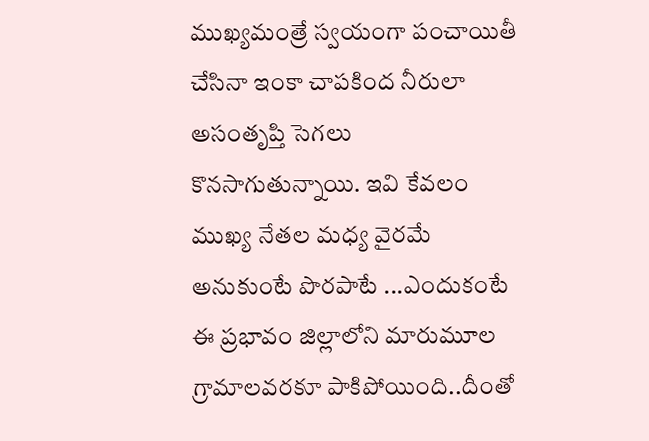ముఖ్యమంత్రే స్వయంగా పంచాయితీ చేసినా ఇంకా చాపకింద నీరులా అసంతృప్తి సెగలు కొనసాగుతున్నాయి. ఇవి కేవలం ముఖ్య నేతల మధ్య వైరమే అనుకుంటే పొరపాటే ...ఎందుకంటే ఈ ప్రభావం జిల్లాలోని మారుమూల గ్రామాలవరకూ పాకిపోయింది..దీంతో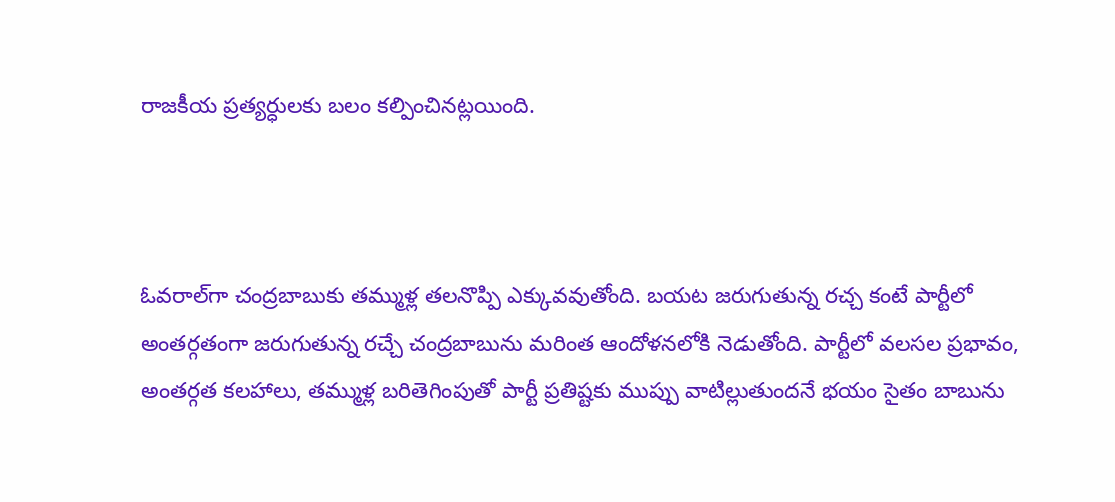రాజకీయ ప్రత్యర్ధులకు బలం కల్పించినట్లయింది.



ఓవరాల్‌గా చంద్రబాబుకు తమ్ముళ్ల తలనొప్పి ఎక్కువవుతోంది. బయట జరుగుతున్న రచ్చ కంటే పార్టీలో అంతర్గతంగా జరుగుతున్న రచ్చే చంద్రబాబును మరింత ఆందోళనలోకి నెడుతోంది. పార్టీలో వలసల ప్రభావం, అంతర్గత కలహాలు, తమ్ముళ్ల బరితెగింపుతో పార్టీ ప్రతిష్టకు ముప్పు వాటిల్లుతుందనే భయం సైతం బాబును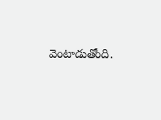వెంటాడుతోంది.